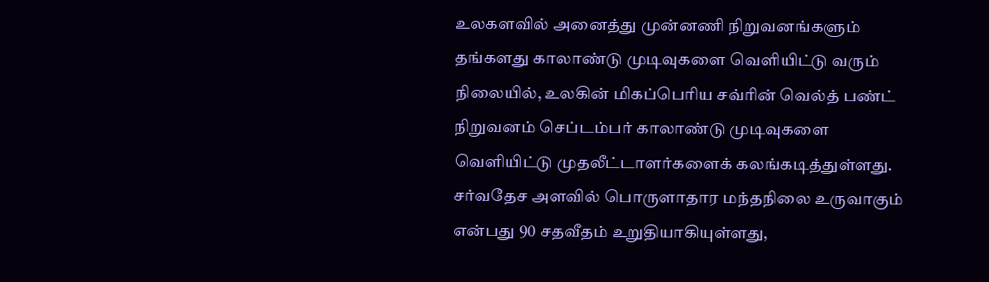உலகளவில் அனைத்து முன்னணி நிறுவனங்களும் தங்களது காலாண்டு முடிவுகளை வெளியிட்டு வரும் நிலையில், உலகின் மிகப்பெரிய சவ்ரின் வெல்த் பண்ட் நிறுவனம் செப்டம்பர் காலாண்டு முடிவுகளை வெளியிட்டு முதலீட்டாளர்களைக் கலங்கடித்துள்ளது.
சர்வதேச அளவில் பொருளாதார மந்தநிலை உருவாகும் என்பது 90 சதவீதம் உறுதியாகியுள்ளது,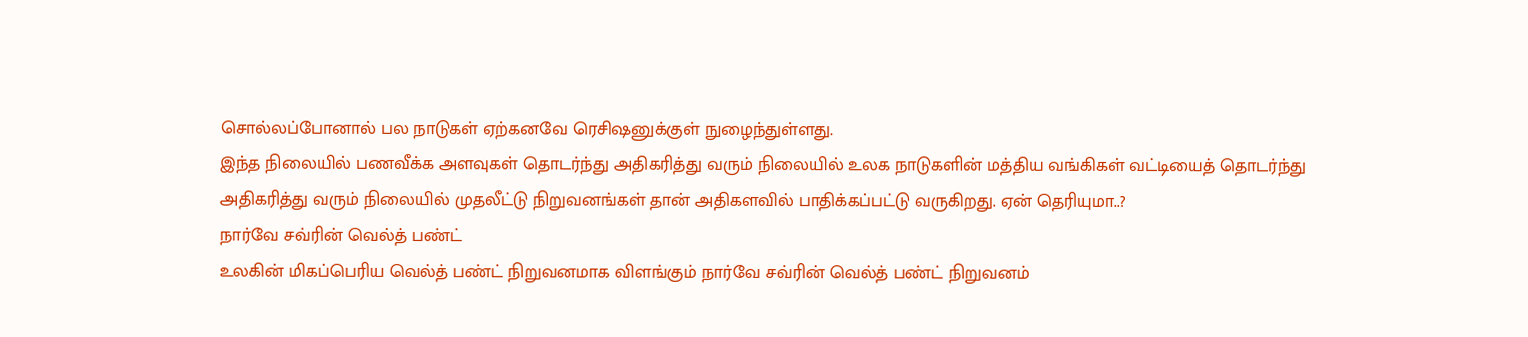சொல்லப்போனால் பல நாடுகள் ஏற்கனவே ரெசிஷனுக்குள் நுழைந்துள்ளது.
இந்த நிலையில் பணவீக்க அளவுகள் தொடர்ந்து அதிகரித்து வரும் நிலையில் உலக நாடுகளின் மத்திய வங்கிகள் வட்டியைத் தொடர்ந்து அதிகரித்து வரும் நிலையில் முதலீட்டு நிறுவனங்கள் தான் அதிகளவில் பாதிக்கப்பட்டு வருகிறது. ஏன் தெரியுமா..?
நார்வே சவ்ரின் வெல்த் பண்ட்
உலகின் மிகப்பெரிய வெல்த் பண்ட் நிறுவனமாக விளங்கும் நார்வே சவ்ரின் வெல்த் பண்ட் நிறுவனம்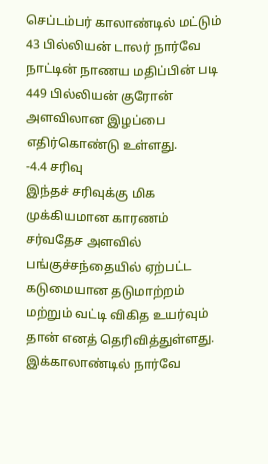செப்டம்பர் காலாண்டில் மட்டும் 43 பில்லியன் டாலர் நார்வே நாட்டின் நாணய மதிப்பின் படி 449 பில்லியன் குரோன் அளவிலான இழப்பை எதிர்கொண்டு உள்ளது.
-4.4 சரிவு
இந்தச் சரிவுக்கு மிக முக்கியமான காரணம் சர்வதேச அளவில் பங்குச்சந்தையில் ஏற்பட்ட கடுமையான தடுமாற்றம் மற்றும் வட்டி விகித உயர்வும் தான் எனத் தெரிவித்துள்ளது. இக்காலாண்டில் நார்வே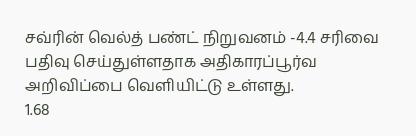சவ்ரின் வெல்த் பண்ட் நிறுவனம் -4.4 சரிவை பதிவு செய்துள்ளதாக அதிகாரப்பூர்வ அறிவிப்பை வெளியிட்டு உள்ளது.
1.68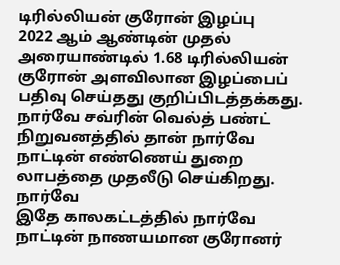டிரில்லியன் குரோன் இழப்பு
2022 ஆம் ஆண்டின் முதல் அரையாண்டில் 1.68 டிரில்லியன் குரோன் அளவிலான இழப்பைப் பதிவு செய்தது குறிப்பிடத்தக்கது. நார்வே சவ்ரின் வெல்த் பண்ட் நிறுவனத்தில் தான் நார்வே நாட்டின் எண்ணெய் துறை லாபத்தை முதலீடு செய்கிறது.
நார்வே
இதே காலகட்டத்தில் நார்வே நாட்டின் நாணயமான குரோனர்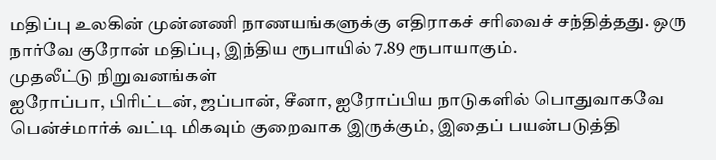மதிப்பு உலகின் முன்னணி நாணயங்களுக்கு எதிராகச் சரிவைச் சந்தித்தது. ஒரு நார்வே குரோன் மதிப்பு, இந்திய ரூபாயில் 7.89 ரூபாயாகும்.
முதலீட்டு நிறுவனங்கள்
ஐரோப்பா, பிரிட்டன், ஜப்பான், சீனா, ஐரோப்பிய நாடுகளில் பொதுவாகவே பென்ச்மார்க் வட்டி மிகவும் குறைவாக இருக்கும், இதைப் பயன்படுத்தி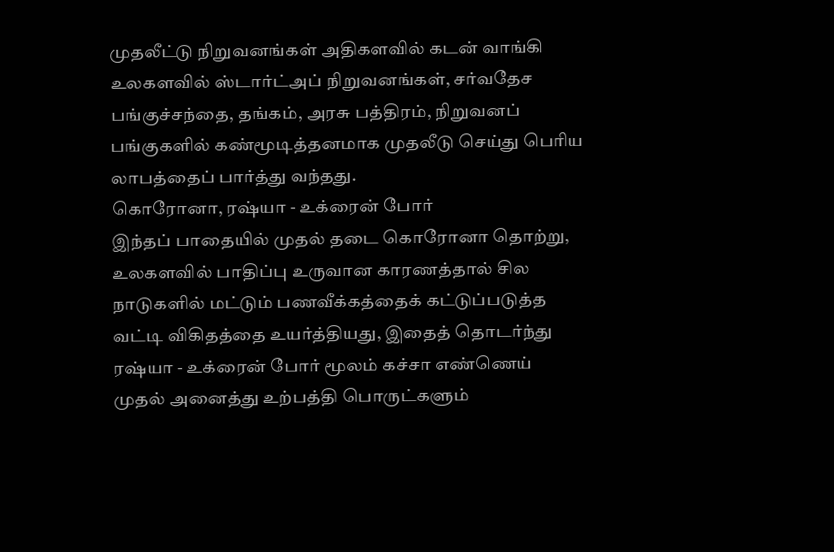முதலீட்டு நிறுவனங்கள் அதிகளவில் கடன் வாங்கி உலகளவில் ஸ்டார்ட்அப் நிறுவனங்கள், சர்வதேச பங்குச்சந்தை, தங்கம், அரசு பத்திரம், நிறுவனப் பங்குகளில் கண்மூடித்தனமாக முதலீடு செய்து பெரிய லாபத்தைப் பார்த்து வந்தது.
கொரோனா, ரஷ்யா - உக்ரைன் போர்
இந்தப் பாதையில் முதல் தடை கொரோனா தொற்று, உலகளவில் பாதிப்பு உருவான காரணத்தால் சில நாடுகளில் மட்டும் பணவீக்கத்தைக் கட்டுப்படுத்த வட்டி விகிதத்தை உயர்த்தியது, இதைத் தொடர்ந்து ரஷ்யா - உக்ரைன் போர் மூலம் கச்சா எண்ணெய் முதல் அனைத்து உற்பத்தி பொருட்களும்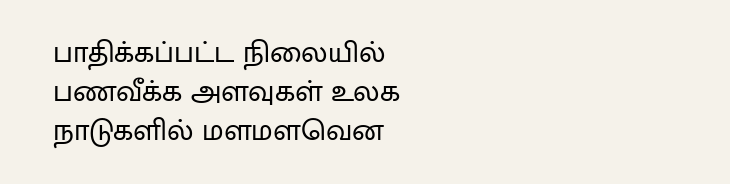பாதிக்கப்பட்ட நிலையில் பணவீக்க அளவுகள் உலக நாடுகளில் மளமளவென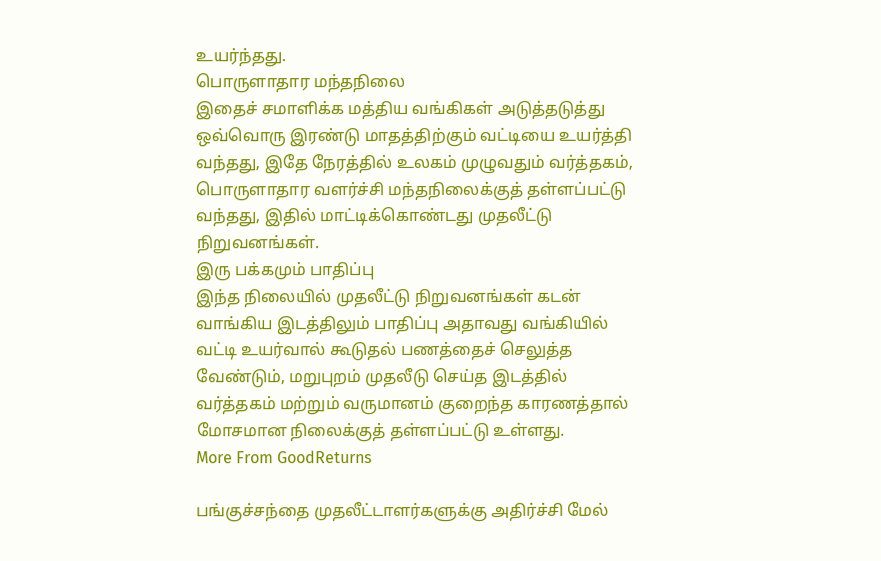உயர்ந்தது.
பொருளாதார மந்தநிலை
இதைச் சமாளிக்க மத்திய வங்கிகள் அடுத்தடுத்து ஒவ்வொரு இரண்டு மாதத்திற்கும் வட்டியை உயர்த்தி வந்தது, இதே நேரத்தில் உலகம் முழுவதும் வர்த்தகம், பொருளாதார வளர்ச்சி மந்தநிலைக்குத் தள்ளப்பட்டு வந்தது, இதில் மாட்டிக்கொண்டது முதலீட்டு நிறுவனங்கள்.
இரு பக்கமும் பாதிப்பு
இந்த நிலையில் முதலீட்டு நிறுவனங்கள் கடன் வாங்கிய இடத்திலும் பாதிப்பு அதாவது வங்கியில் வட்டி உயர்வால் கூடுதல் பணத்தைச் செலுத்த வேண்டும், மறுபுறம் முதலீடு செய்த இடத்தில் வர்த்தகம் மற்றும் வருமானம் குறைந்த காரணத்தால் மோசமான நிலைக்குத் தள்ளப்பட்டு உள்ளது.
More From GoodReturns

பங்குச்சந்தை முதலீட்டாளர்களுக்கு அதிர்ச்சி மேல்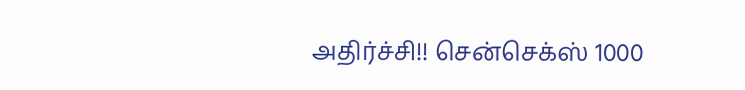அதிர்ச்சி!! சென்செக்ஸ் 1000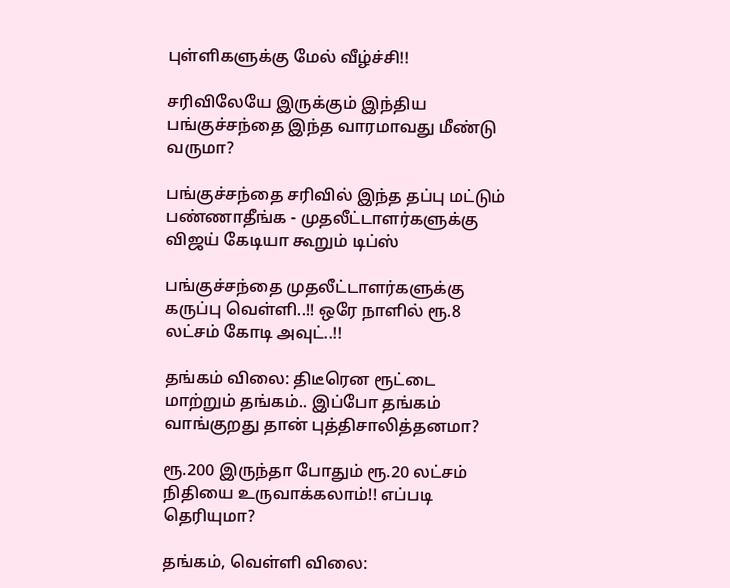புள்ளிகளுக்கு மேல் வீழ்ச்சி!!

சரிவிலேயே இருக்கும் இந்திய பங்குச்சந்தை இந்த வாரமாவது மீண்டு வருமா?

பங்குச்சந்தை சரிவில் இந்த தப்பு மட்டும் பண்ணாதீங்க - முதலீட்டாளர்களுக்கு விஜய் கேடியா கூறும் டிப்ஸ்

பங்குச்சந்தை முதலீட்டாளர்களுக்கு கருப்பு வெள்ளி..!! ஒரே நாளில் ரூ.8 லட்சம் கோடி அவுட்..!!

தங்கம் விலை: திடீரென ரூட்டை மாற்றும் தங்கம்.. இப்போ தங்கம் வாங்குறது தான் புத்திசாலித்தனமா?

ரூ.200 இருந்தா போதும் ரூ.20 லட்சம் நிதியை உருவாக்கலாம்!! எப்படி தெரியுமா?

தங்கம், வெள்ளி விலை: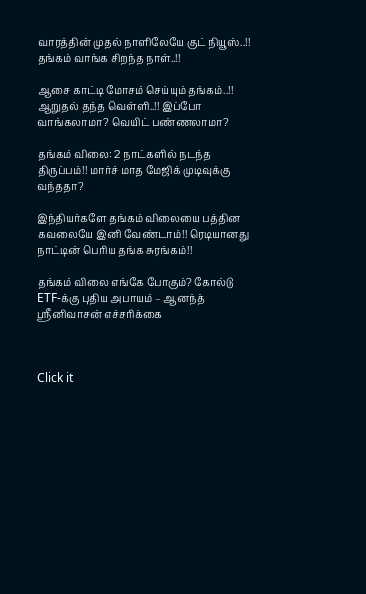வாரத்தின் முதல் நாளிலேயே குட் நியூஸ்..!! தங்கம் வாங்க சிறந்த நாள்..!!

ஆசை காட்டி மோசம் செய்யும் தங்கம்..!! ஆறுதல் தந்த வெள்ளி..!! இப்போ வாங்கலாமா? வெயிட் பண்ணலாமா?

தங்கம் விலை: 2 நாட்களில் நடந்த திருப்பம்!! மார்ச் மாத மேஜிக் முடிவுக்கு வந்ததா?

இந்தியர்களே தங்கம் விலையை பத்தின கவலையே இனி வேண்டாம்!! ரெடியானது நாட்டின் பெரிய தங்க சுரங்கம்!!

தங்கம் விலை எங்கே போகும்? கோல்டு ETF-க்கு புதிய அபாயம் – ஆனந்த் ஸ்ரீனிவாசன் எச்சரிக்கை



Click it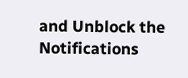and Unblock the Notifications